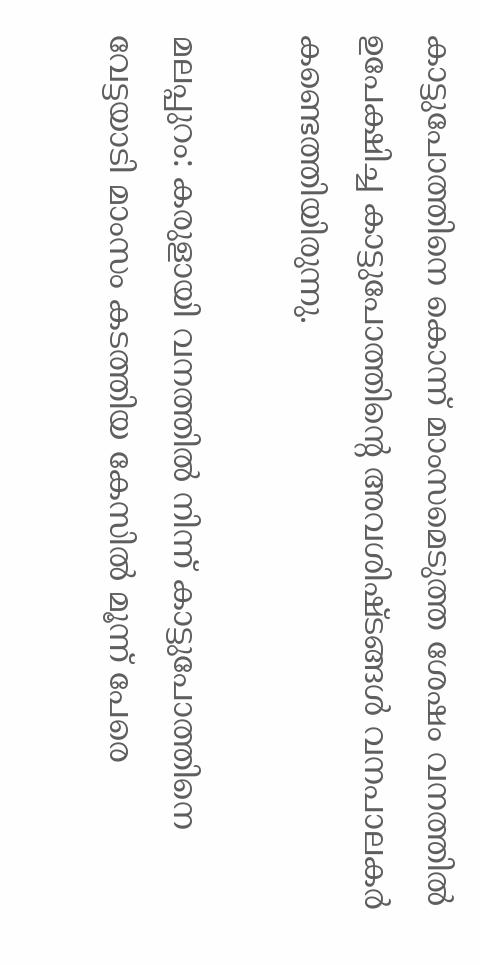കാട്ടുപോത്തിനെ കൊന്ന് മാംസമെടുത്ത ശേഷം വനത്തില്‍ ഉപേക്ഷിച്ച കാട്ടുപോത്തിന്റെ അവശിഷ്ടങ്ങള്‍ വനപാലകര്‍ കണ്ടെത്തിയിരുന്നു.

മലപ്പുറം: കരുളായി വനത്തില്‍ നിന്ന് കാട്ടുപോത്തിനെ വേട്ടയാടി മാംസം കടത്തിയ കേസില്‍ മൂന്ന് പേരെ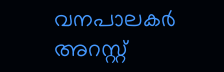വനപാലകര്‍ അറസ്റ്റ്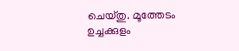ചെയ്തു. മൂത്തേടം ഉച്ചക്കുളം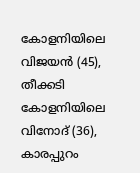കോളനിയിലെ വിജയന്‍ (45), തീക്കടി കോളനിയിലെ വിനോദ് (36), കാരപ്പുറം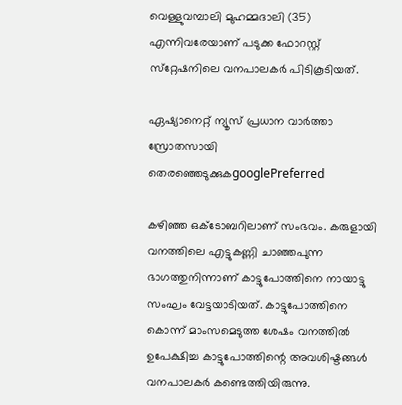വെള്ളുവമ്പാലി മുഹമ്മദാലി (35) എന്നിവരേയാണ് പടുക്ക ഫോറസ്റ്റ് സ്‌റ്റേഷനിലെ വനപാലകര്‍ പിടികൂടിയത്.

ഏഷ്യാനെറ്റ് ന്യൂസ് പ്രധാന വാർത്താ സ്രോതസായി തെരഞ്ഞെടുക്കുകgooglePreferred

കഴിഞ്ഞ ഒക്‌ടോബറിലാണ് സംഭവം. കരുളായി വനത്തിലെ എട്ടുകണ്ണി ചാഞ്ഞപുന്ന ഭാഗത്തുനിന്നാണ് കാട്ടുപോത്തിനെ നായാട്ടു സംഘം വേട്ടയാടിയത്. കാട്ടുപോത്തിനെ കൊന്ന് മാംസമെടുത്ത ശേഷം വനത്തില്‍ ഉപേക്ഷിച്ച കാട്ടുപോത്തിന്റെ അവശിഷ്ടങ്ങള്‍ വനപാലകര്‍ കണ്ടെത്തിയിരുന്നു.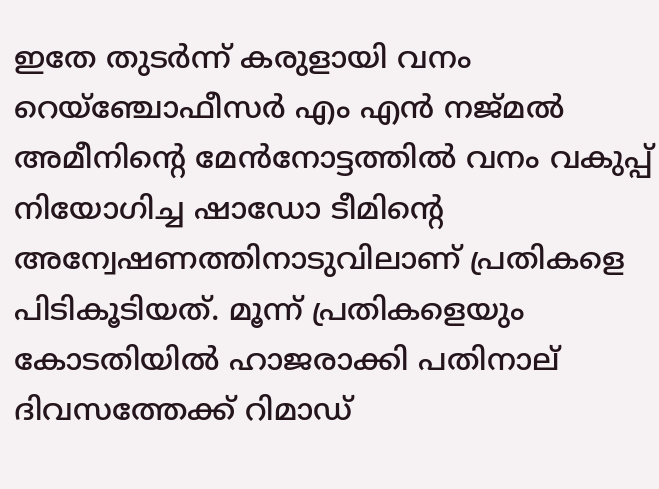ഇതേ തുടര്‍ന്ന് കരുളായി വനം റെയ്‌ഞ്ചോഫീസര്‍ എം എന്‍ നജ്മല്‍ അമീനിന്റെ മേന്‍നോട്ടത്തില്‍ വനം വകുപ്പ് നിയോഗിച്ച ഷാഡോ ടീമിന്റെ അന്വേഷണത്തിനാടുവിലാണ് പ്രതികളെ പിടികൂടിയത്. മൂന്ന് പ്രതികളെയും കോടതിയില്‍ ഹാജരാക്കി പതിനാല് ദിവസത്തേക്ക് റിമാഡ്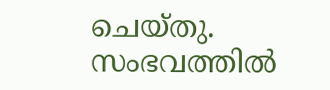ചെയ്തു. സംഭവത്തില്‍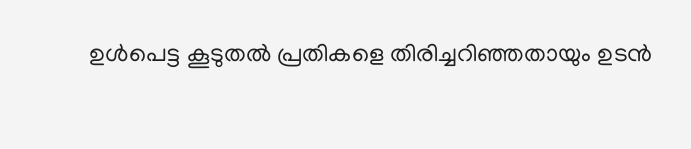ഉള്‍പെട്ട കൂടുതല്‍ പ്രതികളെ തിരിച്ചറിഞ്ഞതായും ഉടന്‍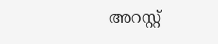അറസ്റ്റ്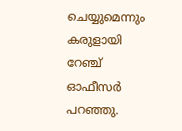ചെയ്യുമെന്നും കരുളായി റേഞ്ച് ഓഫീസര്‍ പറഞ്ഞു.